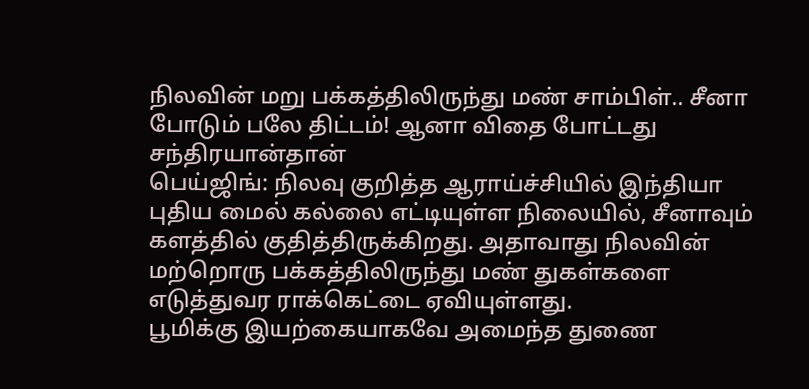நிலவின் மறு பக்கத்திலிருந்து மண் சாம்பிள்.. சீனா போடும் பலே திட்டம்! ஆனா விதை போட்டது சந்திரயான்தான்
பெய்ஜிங்: நிலவு குறித்த ஆராய்ச்சியில் இந்தியா புதிய மைல் கல்லை எட்டியுள்ள நிலையில், சீனாவும் களத்தில் குதித்திருக்கிறது. அதாவாது நிலவின் மற்றொரு பக்கத்திலிருந்து மண் துகள்களை எடுத்துவர ராக்கெட்டை ஏவியுள்ளது.
பூமிக்கு இயற்கையாகவே அமைந்த துணை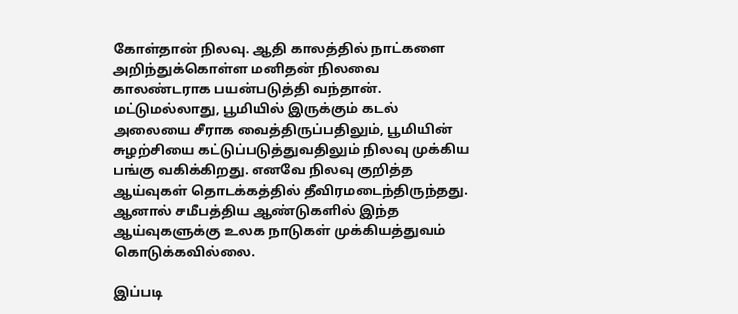கோள்தான் நிலவு. ஆதி காலத்தில் நாட்களை அறிந்துக்கொள்ள மனிதன் நிலவை காலண்டராக பயன்படுத்தி வந்தான். மட்டுமல்லாது, பூமியில் இருக்கும் கடல் அலையை சீராக வைத்திருப்பதிலும், பூமியின் சுழற்சியை கட்டுப்படுத்துவதிலும் நிலவு முக்கிய பங்கு வகிக்கிறது. எனவே நிலவு குறித்த ஆய்வுகள் தொடக்கத்தில் தீவிரமடைந்திருந்தது. ஆனால் சமீபத்திய ஆண்டுகளில் இந்த ஆய்வுகளுக்கு உலக நாடுகள் முக்கியத்துவம் கொடுக்கவில்லை.

இப்படி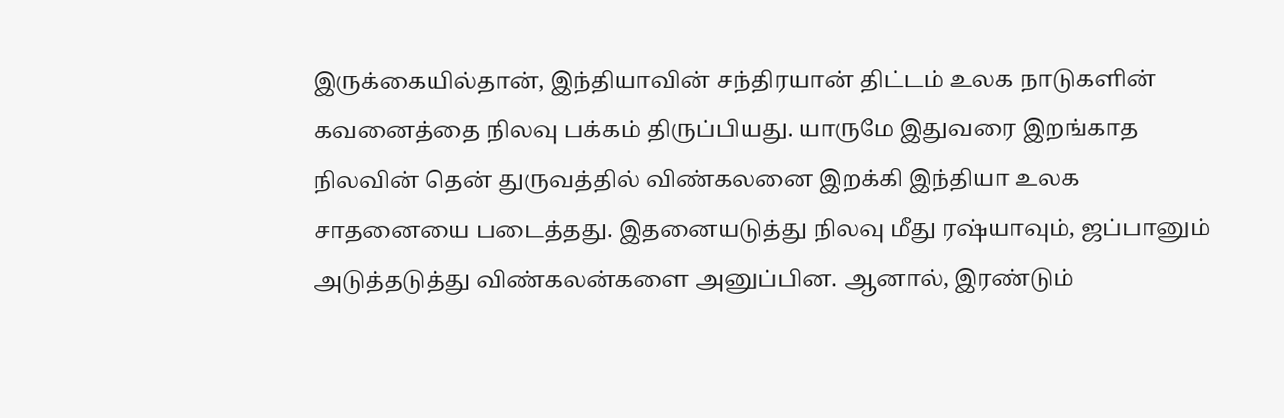இருக்கையில்தான், இந்தியாவின் சந்திரயான் திட்டம் உலக நாடுகளின் கவனைத்தை நிலவு பக்கம் திருப்பியது. யாருமே இதுவரை இறங்காத நிலவின் தென் துருவத்தில் விண்கலனை இறக்கி இந்தியா உலக சாதனையை படைத்தது. இதனையடுத்து நிலவு மீது ரஷ்யாவும், ஜப்பானும் அடுத்தடுத்து விண்கலன்களை அனுப்பின. ஆனால், இரண்டும்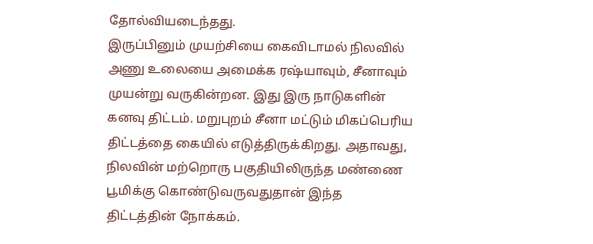தோல்வியடைந்தது.
இருப்பினும் முயற்சியை கைவிடாமல் நிலவில் அணு உலையை அமைக்க ரஷ்யாவும், சீனாவும் முயன்று வருகின்றன. இது இரு நாடுகளின் கனவு திட்டம். மறுபுறம் சீனா மட்டும் மிகப்பெரிய திட்டத்தை கையில் எடுத்திருக்கிறது. அதாவது, நிலவின் மற்றொரு பகுதியிலிருந்த மண்ணை பூமிக்கு கொண்டுவருவதுதான் இந்த திட்டத்தின் நோக்கம்.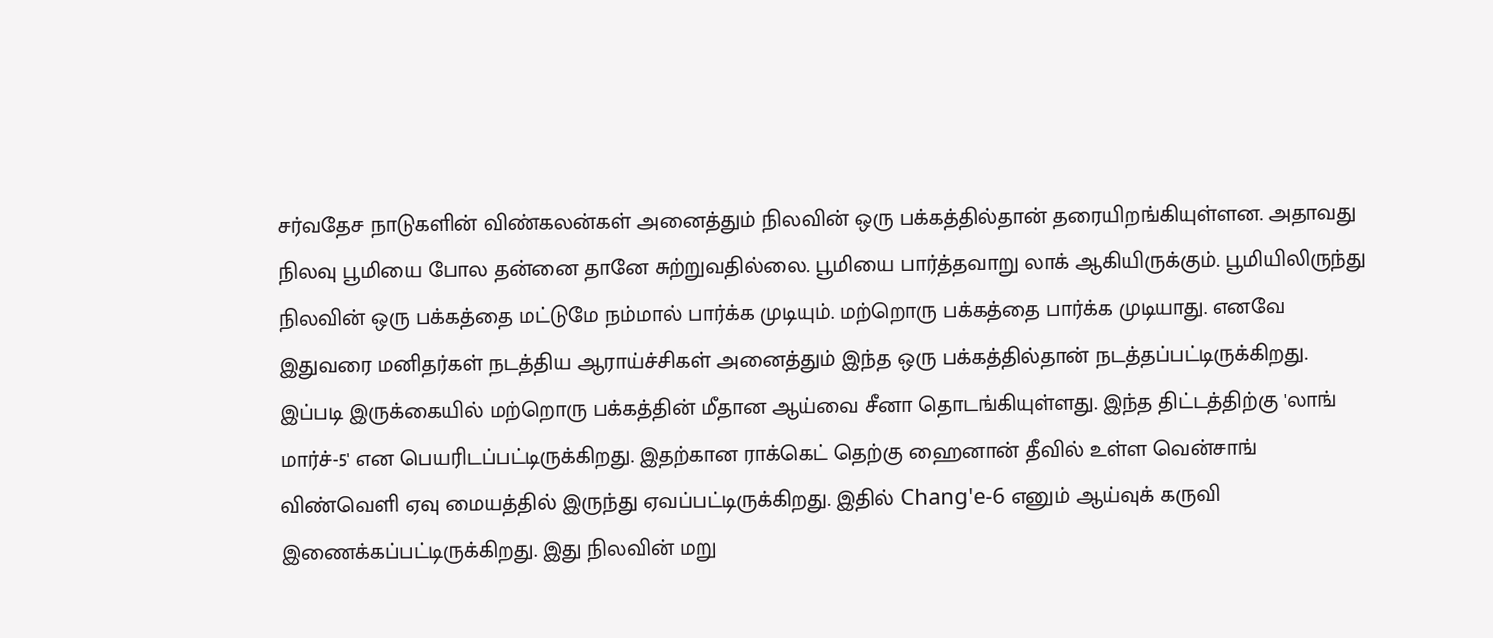சர்வதேச நாடுகளின் விண்கலன்கள் அனைத்தும் நிலவின் ஒரு பக்கத்தில்தான் தரையிறங்கியுள்ளன. அதாவது நிலவு பூமியை போல தன்னை தானே சுற்றுவதில்லை. பூமியை பார்த்தவாறு லாக் ஆகியிருக்கும். பூமியிலிருந்து நிலவின் ஒரு பக்கத்தை மட்டுமே நம்மால் பார்க்க முடியும். மற்றொரு பக்கத்தை பார்க்க முடியாது. எனவே இதுவரை மனிதர்கள் நடத்திய ஆராய்ச்சிகள் அனைத்தும் இந்த ஒரு பக்கத்தில்தான் நடத்தப்பட்டிருக்கிறது.
இப்படி இருக்கையில் மற்றொரு பக்கத்தின் மீதான ஆய்வை சீனா தொடங்கியுள்ளது. இந்த திட்டத்திற்கு 'லாங் மார்ச்-5' என பெயரிடப்பட்டிருக்கிறது. இதற்கான ராக்கெட் தெற்கு ஹைனான் தீவில் உள்ள வென்சாங் விண்வெளி ஏவு மையத்தில் இருந்து ஏவப்பட்டிருக்கிறது. இதில் Chang'e-6 எனும் ஆய்வுக் கருவி இணைக்கப்பட்டிருக்கிறது. இது நிலவின் மறு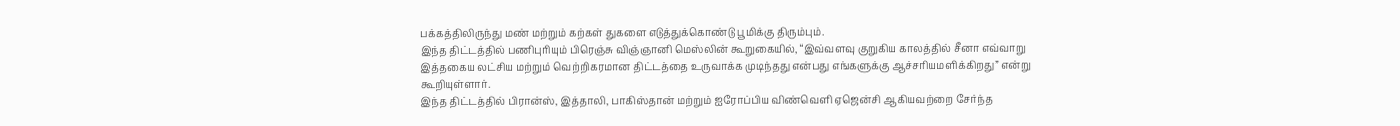பக்கத்திலிருந்து மண் மற்றும் கற்கள் துகளை எடுத்துக்கொண்டு பூமிக்கு திரும்பும்.
இந்த திட்டத்தில் பணிபுரியும் பிரெஞ்சு விஞ்ஞானி மெஸ்லின் கூறுகையில், “இவ்வளவு குறுகிய காலத்தில் சீனா எவ்வாறு இத்தகைய லட்சிய மற்றும் வெற்றிகரமான திட்டத்தை உருவாக்க முடிந்தது என்பது எங்களுக்கு ஆச்சரியமளிக்கிறது” என்று கூறியுள்ளார்.
இந்த திட்டத்தில் பிரான்ஸ், இத்தாலி, பாகிஸ்தான் மற்றும் ஐரோப்பிய விண்வெளி ஏஜென்சி ஆகியவற்றை சேர்ந்த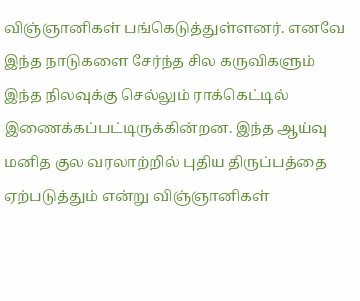விஞ்ஞானிகள் பங்கெடுத்துள்ளனர். எனவே இந்த நாடுகளை சேர்ந்த சில கருவிகளும் இந்த நிலவுக்கு செல்லும் ராக்கெட்டில் இணைக்கப்பட்டிருக்கின்றன. இந்த ஆய்வு மனித குல வரலாற்றில் புதிய திருப்பத்தை ஏற்படுத்தும் என்று விஞ்ஞானிகள்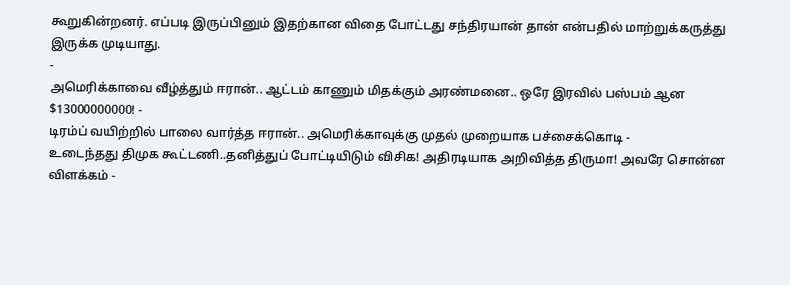கூறுகின்றனர். எப்படி இருப்பினும் இதற்கான விதை போட்டது சந்திரயான் தான் என்பதில் மாற்றுக்கருத்து இருக்க முடியாது.
-
அமெரிக்காவை வீழ்த்தும் ஈரான்.. ஆட்டம் காணும் மிதக்கும் அரண்மனை.. ஒரே இரவில் பஸ்பம் ஆன $13000000000! -
டிரம்ப் வயிற்றில் பாலை வார்த்த ஈரான்.. அமெரிக்காவுக்கு முதல் முறையாக பச்சைக்கொடி -
உடைந்தது திமுக கூட்டணி..தனித்துப் போட்டியிடும் விசிக! அதிரடியாக அறிவித்த திருமா! அவரே சொன்ன விளக்கம் -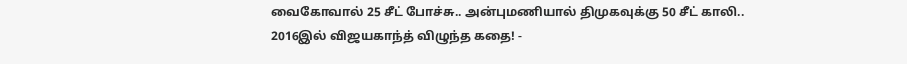வைகோவால் 25 சீட் போச்சு.. அன்புமணியால் திமுகவுக்கு 50 சீட் காலி.. 2016இல் விஜயகாந்த் விழுந்த கதை! -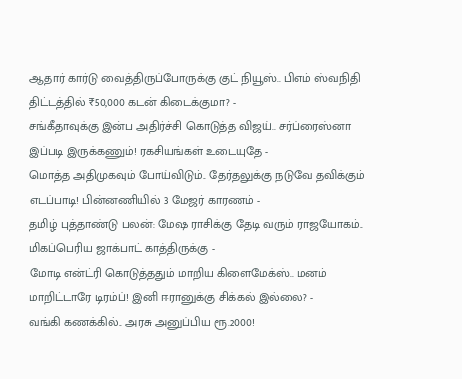ஆதார் கார்டு வைத்திருப்போருக்கு குட் நியூஸ்.. பிஎம் ஸ்வநிதி திட்டத்தில் ₹50,000 கடன் கிடைக்குமா? -
சங்கீதாவுக்கு இன்ப அதிர்ச்சி கொடுத்த விஜய்.. சர்ப்ரைஸ்னா இப்படி இருக்கணும்! ரகசியங்கள் உடையுதே -
மொத்த அதிமுகவும் போய்விடும்.. தேர்தலுக்கு நடுவே தவிக்கும் எடப்பாடி! பின்னணியில் 3 மேஜர் காரணம் -
தமிழ் புத்தாண்டு பலன்: மேஷ ராசிக்கு தேடி வரும் ராஜயோகம்.. மிகப்பெரிய ஜாக்பாட் காத்திருக்கு -
மோடி என்ட்ரி கொடுத்ததும் மாறிய கிளைமேக்ஸ்.. மனம் மாறிட்டாரே டிரம்ப்! இனி ஈரானுக்கு சிக்கல் இல்லை? -
வங்கி கணக்கில்.. அரசு அனுப்பிய ரூ.2000!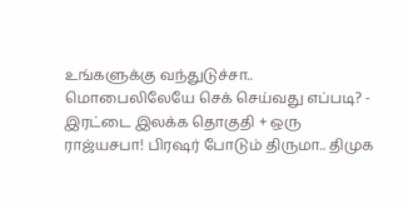உங்களுக்கு வந்துடுச்சா.. மொபைலிலேயே செக் செய்வது எப்படி? -
இரட்டை இலக்க தொகுதி + ஒரு ராஜ்யசபா! பிரஷர் போடும் திருமா.. திமுக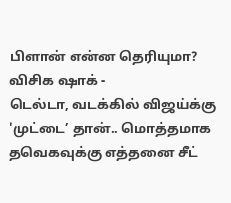பிளான் என்ன தெரியுமா? விசிக ஷாக் -
டெல்டா, வடக்கில் விஜய்க்கு 'முட்டை’ தான்.. மொத்தமாக தவெகவுக்கு எத்தனை சீட்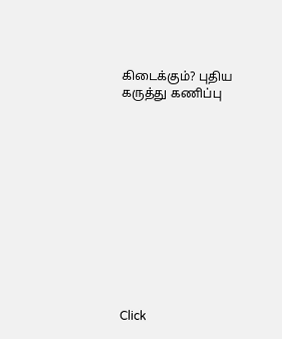கிடைக்கும்? புதிய கருத்து கணிப்பு












Click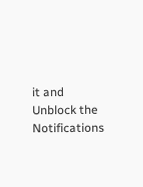it and Unblock the Notifications